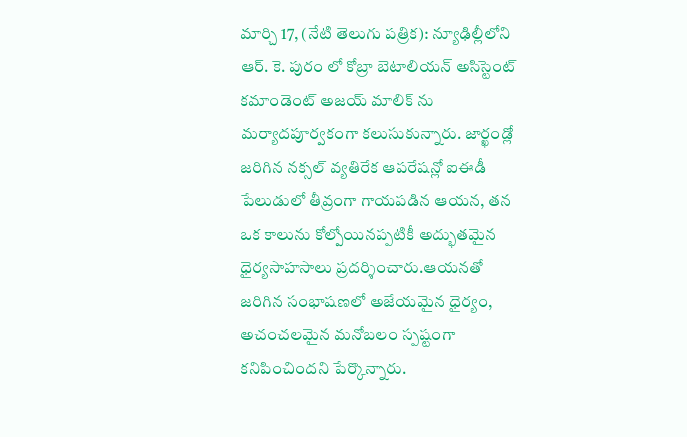మార్చి 17, (నేటి తెలుగు పత్రిక): న్యూఢిల్లీలోని ఆర్. కె. పురం లో కోబ్రా బెటాలియన్ అసిస్టెంట్ కమాండెంట్ అజయ్ మాలిక్ ను మర్యాదపూర్వకంగా కలుసుకున్నారు. జార్ఖండ్లో జరిగిన నక్సల్ వ్యతిరేక ఆపరేషన్లో ఐఈడీ పేలుడులో తీవ్రంగా గాయపడిన ఆయన, తన ఒక కాలును కోల్పోయినప్పటికీ అద్భుతమైన ధైర్యసాహసాలు ప్రదర్శించారు.ఆయనతో జరిగిన సంభాషణలో అజేయమైన ధైర్యం, అచంచలమైన మనోబలం స్పష్టంగా కనిపించిందని పేర్కొన్నారు.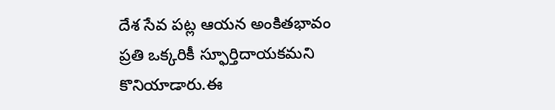దేశ సేవ పట్ల ఆయన అంకితభావం ప్రతి ఒక్కరికీ స్ఫూర్తిదాయకమని కొనియాడారు.ఈ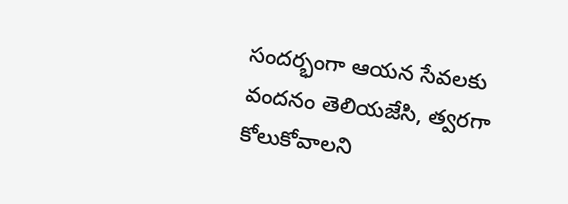సందర్భంగా ఆయన సేవలకు వందనం తెలియజేసి, త్వరగా కోలుకోవాలని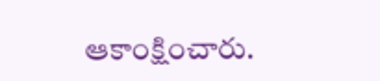ఆకాంక్షించారు.